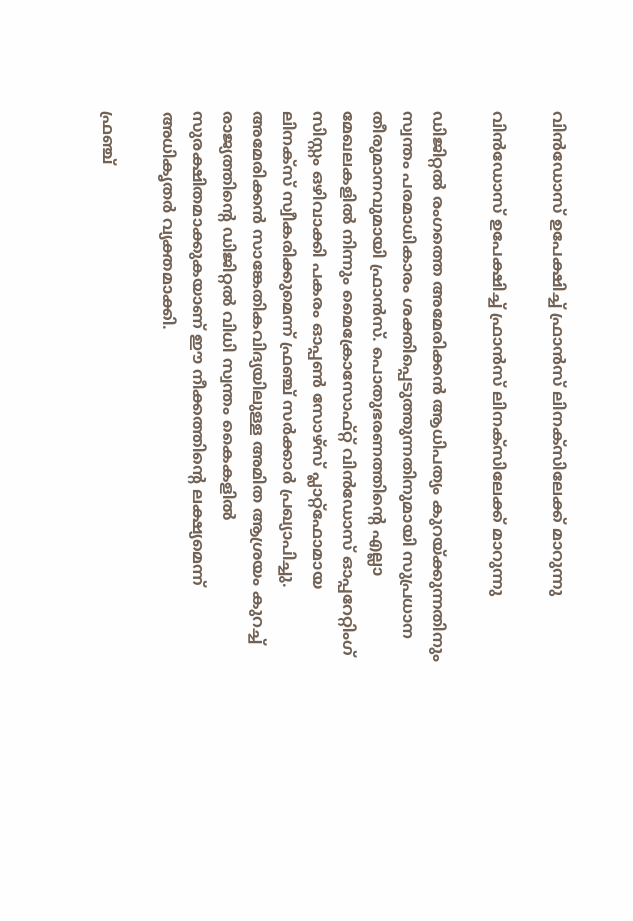വിൻഡോസ് ഉപേക്ഷിച്ച് ഫ്രാൻസ് ലിനക്സിലേക്ക് മാറുന്നു

വിൻഡോസ് ഉപേക്ഷിച്ച് ഫ്രാൻസ് ലിനക്സിലേക്ക് മാറുന്നു

ഡിജിറ്റൽ രംഗത്തെ അമേരിക്കൻ ആധിപത്യം കുറയ്ക്കുന്നതിനും സ്വന്തം പരമാധികാരം ശക്തിപ്പെടുത്തുന്നതിനുമായി സുപ്രധാന തീരുമാനവുമായി ഫ്രാൻസ്. പൊതുഭരണത്തിന്റെ എല്ലാ മേഖലകളിൽ നിന്നും മൈക്രോസോഫ്റ്റ് വിൻഡോസ് ഓപ്പറേറ്റിംഗ് സിസ്റ്റം ഒഴിവാക്കി പകരം ഓപ്പൺ സോഴ്‌സ് പ്ലാറ്റ്‌ഫോമായ ലിനക്സ് സ്വീകരിക്കുമെന്ന് ഫ്രഞ്ച് സർക്കാർ പ്രഖ്യാപിച്ചു. അമേരിക്കൻ സാങ്കേതികവിദ്യയിലുള്ള അമിത ആശ്രയം കുറച്ച് രാജ്യത്തിന്റെ ഡിജിറ്റൽ വിധി സ്വന്തം കൈകളിൽ സുരക്ഷിതമാക്കുകയാണ് ഈ നീക്കത്തിന്റെ ലക്ഷ്യമെന്ന് അധികൃതർ വ്യക്തമാക്കി.

ഫ്രഞ്ച്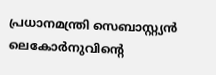പ്രധാനമന്ത്രി സെബാസ്റ്റ്യൻ ലെകോർനുവിന്റെ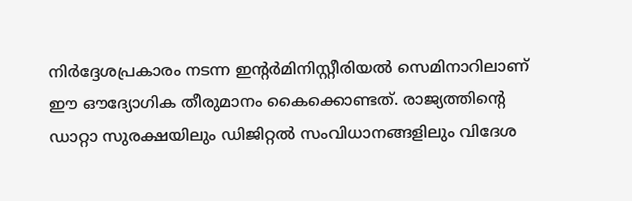നിർദ്ദേശപ്രകാരം നടന്ന ഇന്റർമിനിസ്റ്റീരിയൽ സെമിനാറിലാണ് ഈ ഔദ്യോഗിക തീരുമാനം കൈക്കൊണ്ടത്. രാജ്യത്തിന്റെ ഡാറ്റാ സുരക്ഷയിലും ഡിജിറ്റൽ സംവിധാനങ്ങളിലും വിദേശ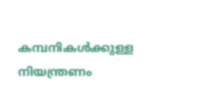കമ്പനികൾക്കുള്ള നിയന്ത്രണം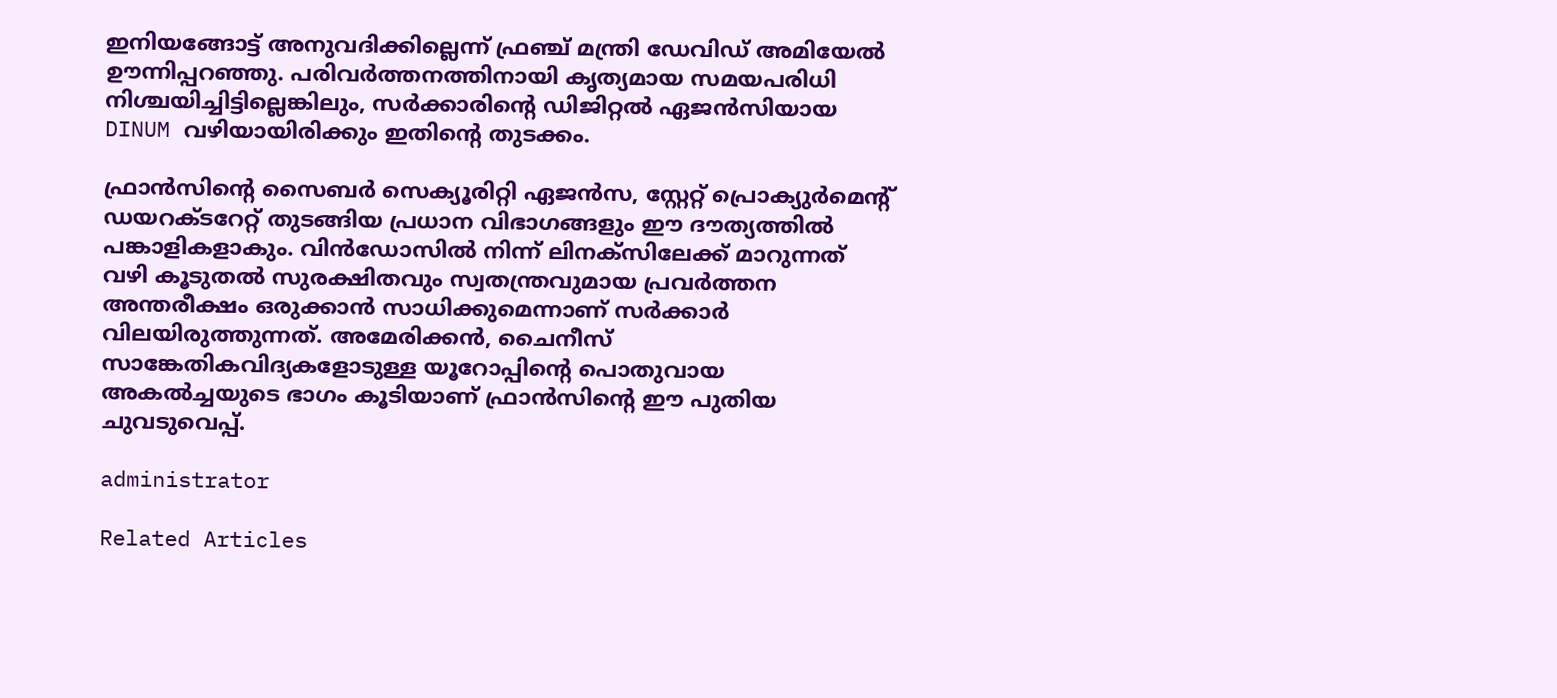ഇനിയങ്ങോട്ട് അനുവദിക്കില്ലെന്ന് ഫ്രഞ്ച് മന്ത്രി ഡേവിഡ് അമിയേൽ ഊന്നിപ്പറഞ്ഞു. പരിവർത്തനത്തിനായി കൃത്യമായ സമയപരിധി നിശ്ചയിച്ചിട്ടില്ലെങ്കിലും, സർക്കാരിന്റെ ഡിജിറ്റൽ ഏജൻസിയായ DINUM വഴിയായിരിക്കും ഇതിന്റെ തുടക്കം.

ഫ്രാൻസിന്റെ സൈബർ സെക്യൂരിറ്റി ഏജൻസ, സ്റ്റേറ്റ് പ്രൊക്യുർമെന്റ് ഡയറക്ടറേറ്റ് തുടങ്ങിയ പ്രധാന വിഭാഗങ്ങളും ഈ ദൗത്യത്തിൽ പങ്കാളികളാകും. വിൻഡോസിൽ നിന്ന് ലിനക്സിലേക്ക് മാറുന്നത് വഴി കൂടുതൽ സുരക്ഷിതവും സ്വതന്ത്രവുമായ പ്രവർത്തന അന്തരീക്ഷം ഒരുക്കാൻ സാധിക്കുമെന്നാണ് സർക്കാർ വിലയിരുത്തുന്നത്. അമേരിക്കൻ, ചൈനീസ് സാങ്കേതികവിദ്യകളോടുള്ള യൂറോപ്പിന്റെ പൊതുവായ അകൽച്ചയുടെ ഭാഗം കൂടിയാണ് ഫ്രാൻസിന്റെ ഈ പുതിയ ചുവടുവെപ്പ്.

administrator

Related Articles